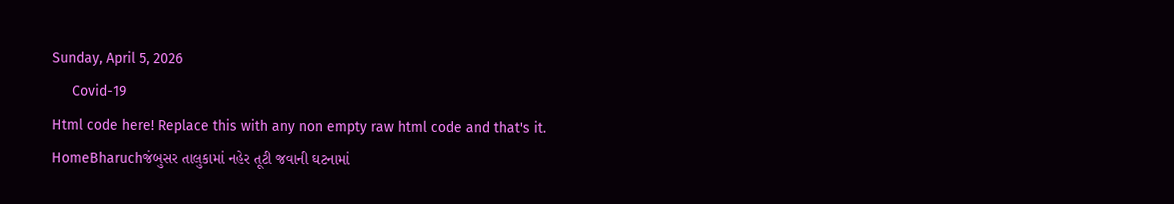Sunday, April 5, 2026
     Covid-19
Html code here! Replace this with any non empty raw html code and that's it.
HomeBharuchજંબુસર તાલુકામાં નહેર તૂટી જવાની ઘટનામાં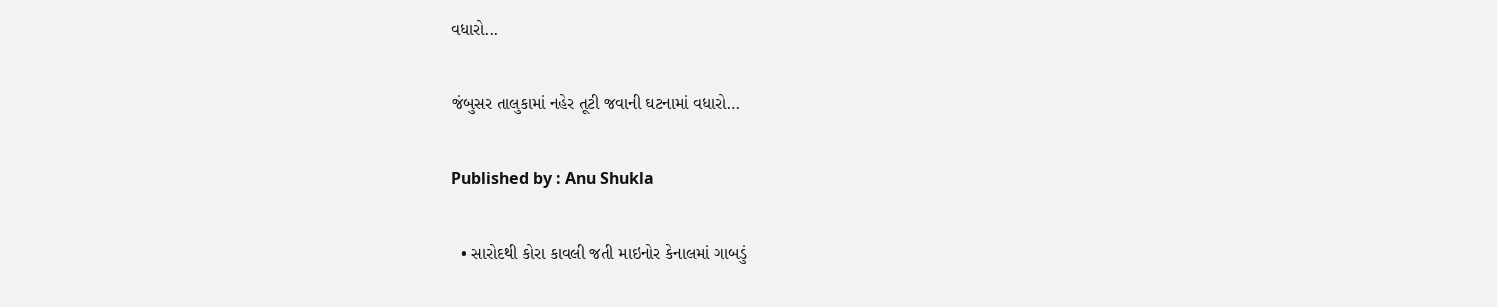વધારો...

જંબુસર તાલુકામાં નહેર તૂટી જવાની ઘટનામાં વધારો…

Published by : Anu Shukla

  • સારોદથી કોરા કાવલી જતી માઇનોર કેનાલમાં ગાબડું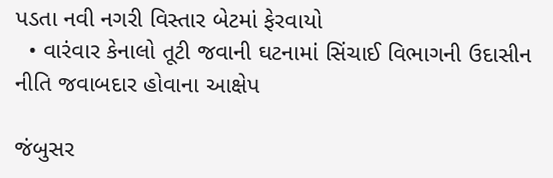પડતા નવી નગરી વિસ્તાર બેટમાં ફેરવાયો
  • વારંવાર કેનાલો તૂટી જવાની ઘટનામાં સિંચાઈ વિભાગની ઉદાસીન નીતિ જવાબદાર હોવાના આક્ષેપ

જંબુસર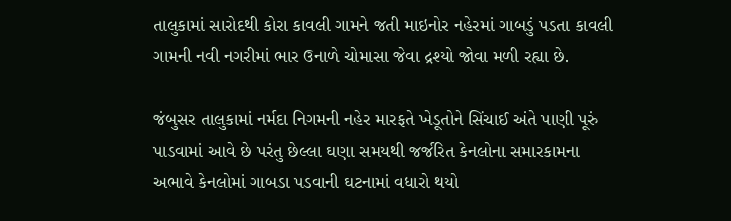તાલુકામાં સારોદથી કોરા કાવલી ગામને જતી માઇનોર નહેરમાં ગાબડું પડતા કાવલી ગામની નવી નગરીમાં ભાર ઉનાળે ચોમાસા જેવા દ્રશ્યો જોવા મળી રહ્યા છે.

જંબુસર તાલુકામાં નર્મદા નિગમની નહેર મારફતે ખેડૂતોને સિંચાઈ અંતે પાણી પૂરું પાડવામાં આવે છે પરંતુ છેલ્લા ઘણા સમયથી જર્જરિત કેનલોના સમારકામના અભાવે કેનલોમાં ગાબડા પડવાની ઘટનામાં વધારો થયો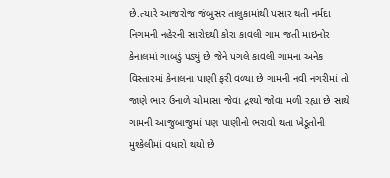છે.ત્યારે આજરોજ જંબુસર તાલુકામાંથી પસાર થતી નર્મદા નિગમની નહેરની સારોદથી કોરા કાવલી ગામ જતી માઇનોર કેનાલમાં ગાબડું પડ્યું છે જેને પગલે કાવલી ગામના અનેક વિસ્તારમાં કેનાલના પાણી ફરી વળ્યા છે ગામની નવી નગરીમાં તો જાણે ભાર ઉનાળે ચોમાસા જેવા દ્રશ્યો જોવા મળી રહ્યા છે સાથે ગામની આજુબાજુમાં પણ પાણીનો ભરાવો થતા ખેડૂતોની મુશ્કેલીમાં વધારો થયો છે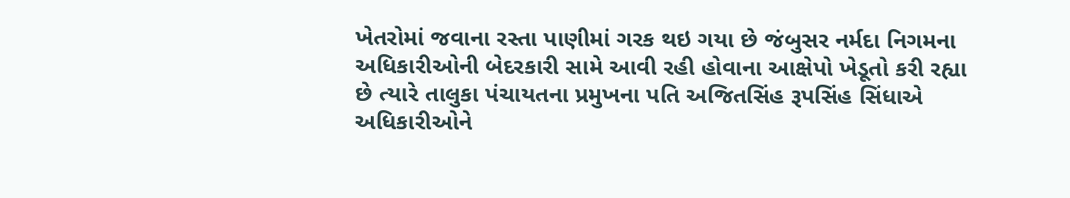ખેતરોમાં જવાના રસ્તા પાણીમાં ગરક થઇ ગયા છે જંબુસર નર્મદા નિગમના અધિકારીઓની બેદરકારી સામે આવી રહી હોવાના આક્ષેપો ખેડૂતો કરી રહ્યા છે ત્યારે તાલુકા પંચાયતના પ્રમુખના પતિ અજિતસિંહ રૂપસિંહ સિંધાએ અધિકારીઓને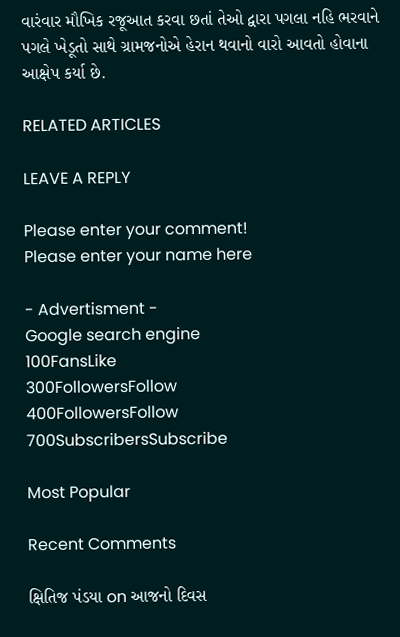વારંવાર મૌખિક રજૂઆત કરવા છતાં તેઓ દ્વારા પગલા નહિ ભરવાને પગલે ખેડૂતો સાથે ગ્રામજનોએ હેરાન થવાનો વારો આવતો હોવાના આક્ષેપ કર્યા છે.

RELATED ARTICLES

LEAVE A REPLY

Please enter your comment!
Please enter your name here

- Advertisment -
Google search engine
100FansLike
300FollowersFollow
400FollowersFollow
700SubscribersSubscribe

Most Popular

Recent Comments

ક્ષિતિજ પંડયા on આજનો દિવસ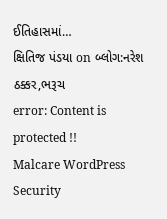ઈતિહાસમાં…
ક્ષિતિજ પંડયા on બ્લોગ:નરેશ ઠક્કર,ભરૂચ
error: Content is protected !!
Malcare WordPress Security